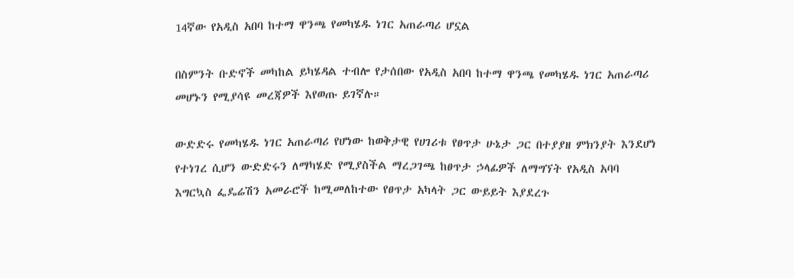14ኛው የአዲስ አበባ ከተማ ዋንጫ የመካሄዱ ነገር አጠራጣሪ ሆኗል

በስምንት ቡድኖች መካከል ይካሄዳል ተብሎ የታሰበው የአዲስ አበባ ከተማ ዋንጫ የመካሄዱ ነገር አጠራጣሪ መሆኑን የሚያሳዩ መረጃዎች እየወጡ ይገኛሉ።

ውድድሩ የመካሄዱ ነገር አጠራጣሪ የሆነው ከወቅታዊ የሀገሪቱ የፀጥታ ሁኔታ ጋር በተያያዘ ምክንያት እንደሆነ የተነገረ ሲሆን ውድድሩን ለማካሄድ የሚያስችል ማረጋገጫ ከፀጥታ ኃላፊዎች ለማግኘት የአዲስ አባባ እግርኳስ ፌዴሬሽን አመራሮች ከሚመለከተው የፀጥታ አካላት ጋር ውይይት እያደረጉ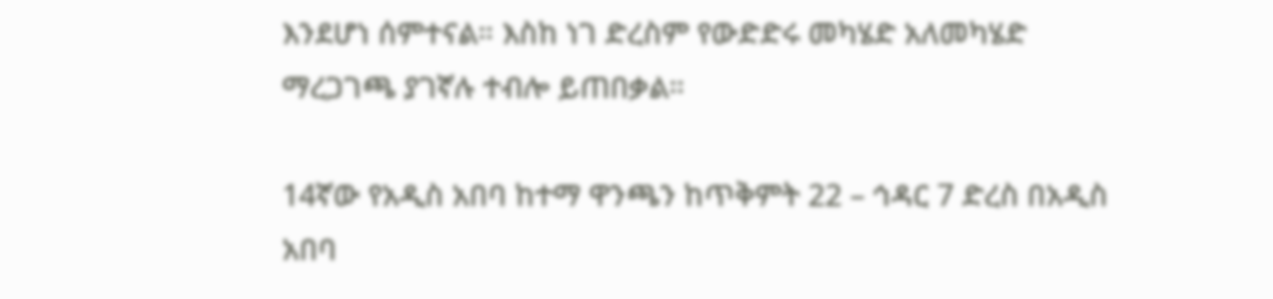እንደሆነ ሰምተናል። እስከ ነገ ድረስም የውድድሩ መካሄድ አለመካሄድ ማረጋገጫ ያገኛሉ ተብሎ ይጠበቃል።

14ኛው የአዲስ አበባ ከተማ ዋንጫን ከጥቅምት 22 – ኅዳር 7 ድረስ በአዲስ አበባ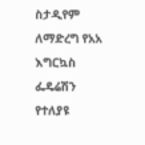ስታዲየም ለማድረግ የአአ እግርኳስ ፌዴሬሽን የተለያዩ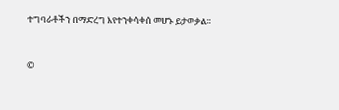ተግባራቶችን በማድረግ እየተንቀሳቀሰ መሆኑ ይታወቃል።


©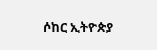ሶከር ኢትዮጵያ